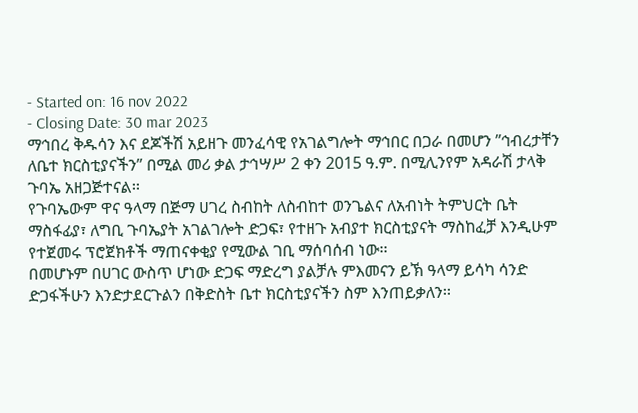- Started on: 16 nov 2022
- Closing Date: 30 mar 2023
ማኅበረ ቅዱሳን እና ደጆችሽ አይዘጉ መንፈሳዊ የአገልግሎት ማኅበር በጋራ በመሆን ”ኅብረታቸን ለቤተ ክርስቲያናችን” በሚል መሪ ቃል ታኅሣሥ 2 ቀን 2015 ዓ.ም. በሚሊንየም አዳራሽ ታላቅ ጉባኤ አዘጋጅተናል፡፡
የጉባኤውም ዋና ዓላማ በጅማ ሀገረ ስብከት ለስብከተ ወንጌልና ለአብነት ትምህርት ቤት ማስፋፊያ፣ ለግቢ ጉባኤያት አገልገሎት ድጋፍ፣ የተዘጉ አብያተ ክርስቲያናት ማስከፈቻ እንዲሁም የተጀመሩ ፕሮጀክቶች ማጠናቀቂያ የሚውል ገቢ ማሰባሰብ ነው፡፡
በመሆኑም በሀገር ውስጥ ሆነው ድጋፍ ማድረግ ያልቻሉ ምእመናን ይኽ ዓላማ ይሳካ ሳንድ ድጋፋችሁን እንድታደርጉልን በቅድስት ቤተ ክርስቲያናችን ስም እንጠይቃለን፡፡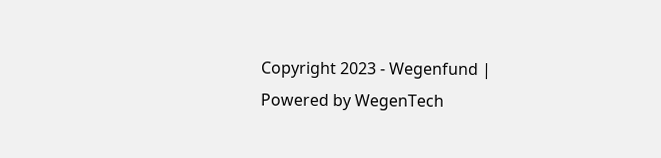Copyright 2023 - Wegenfund | Powered by WegenTech